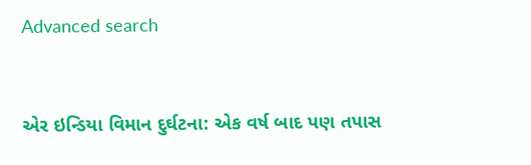Advanced search


એર ઇન્ડિયા વિમાન દુર્ઘટના: એક વર્ષ બાદ પણ તપાસ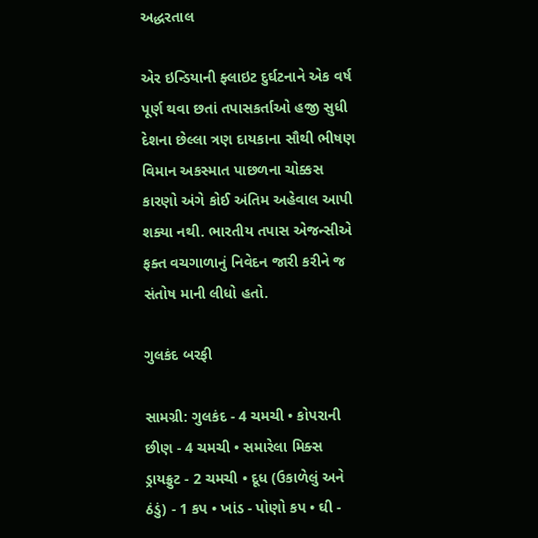અદ્ધરતાલ

એર ઇન્ડિયાની ફ્લાઇટ દુર્ઘટનાને એક વર્ષ પૂર્ણ થવા છતાં તપાસકર્તાઓ હજી સુધી દેશના છેલ્લા ત્રણ દાયકાના સૌથી ભીષણ વિમાન અકસ્માત પાછળના ચોક્કસ કારણો અંગે કોઈ અંતિમ અહેવાલ આપી શક્યા નથી. ભારતીય તપાસ એજન્સીએ ફક્ત વચગાળાનું નિવેદન જારી કરીને જ સંતોષ માની લીધો હતો.

ગુલકંદ બરફી

સામગ્રી: ગુલકંદ - 4 ચમચી • કોપરાની છીણ - 4 ચમચી • સમારેલા મિક્સ ડ્રાયફ્રુટ - 2 ચમચી • દૂધ (ઉકાળેલું અને ઠંડું) - 1 કપ • ખાંડ - પોણો કપ • ઘી -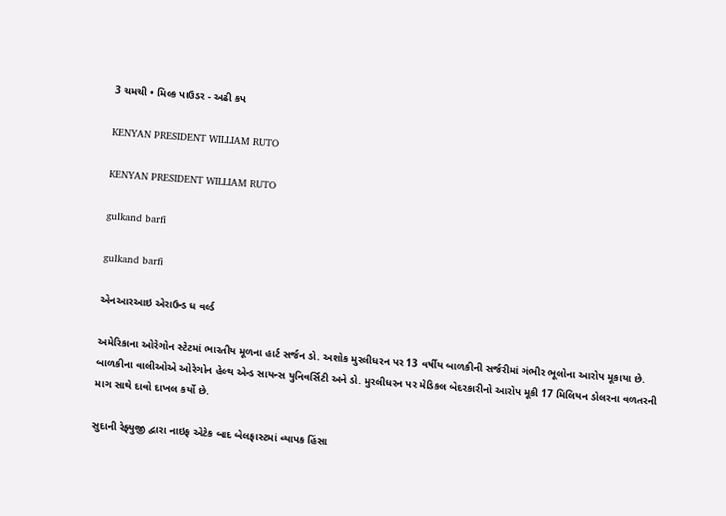3 ચમચી • મિલ્ક પાઉડર - અઢી કપ

KENYAN PRESIDENT WILLIAM RUTO

KENYAN PRESIDENT WILLIAM RUTO

gulkand barfi

gulkand barfi

એનઆરઆઇ એરાઉન્ડ ધ વર્લ્ડ

અમેરિકાના ઓરેગોન સ્ટેટમાં ભારતીય મૂળના હાર્ટ સર્જન ડો. અશોક મુરલીધરન પર 13 વર્ષીય બાળકીની સર્જરીમાં ગંભીર ભૂલોના આરોપ મૂકાયા છે. બાળકીના વાલીઓએ ઓરેગોન હેલ્થ એન્ડ સાયન્સ યુનિવર્સિટી અને ડો. મુરલીધરન પર મેડિકલ બેદરકારીનો આરોપ મૂકી 17 મિલિયન ડોલરના વળતરની માગ સાથે દાવો દાખલ કર્યો છે.

સુદાની રેફ્યુજી દ્વારા નાઇફ એટેક બાદ બેલફાસ્ટમાં વ્યાપક હિંસા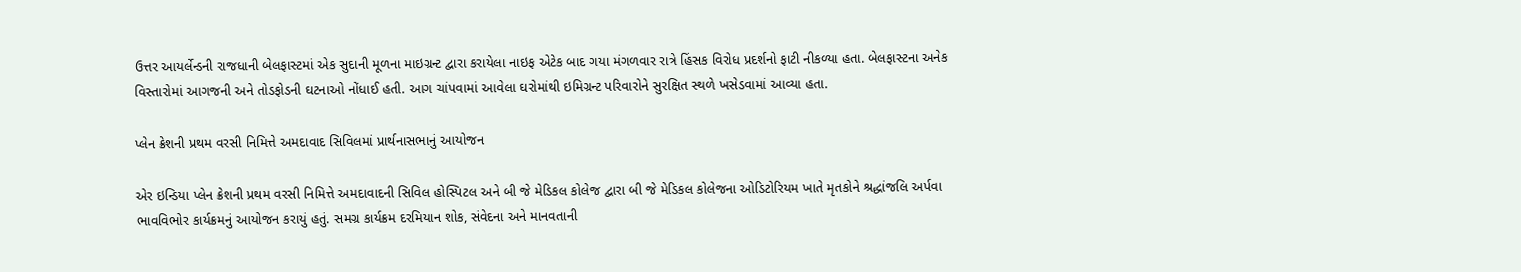ઉત્તર આયર્લેન્ડની રાજધાની બેલફાસ્ટમાં એક સુદાની મૂળના માઇગ્રન્ટ દ્વારા કરાયેલા નાઇફ એટેક બાદ ગયા મંગળવાર રાત્રે હિંસક વિરોધ પ્રદર્શનો ફાટી નીકળ્યા હતા. બેલફાસ્ટના અનેક વિસ્તારોમાં આગજની અને તોડફોડની ઘટનાઓ નોંધાઈ હતી. આગ ચાંપવામાં આવેલા ઘરોમાંથી ઇમિગ્રન્ટ પરિવારોને સુરક્ષિત સ્થળે ખસેડવામાં આવ્યા હતા.

પ્લેન ક્રેશની પ્રથમ વરસી નિમિત્તે અમદાવાદ સિવિલમાં પ્રાર્થનાસભાનું આયોજન

એર ઇન્ડિયા પ્લેન ક્રેશની પ્રથમ વરસી નિમિત્તે અમદાવાદની સિવિલ હોસ્પિટલ અને બી જે મેડિકલ કોલેજ દ્વારા બી જે મેડિકલ કોલેજના ઓડિટોરિયમ ખાતે મૃતકોને શ્રદ્ધાંજલિ અર્પવા ભાવવિભોર કાર્યક્રમનું આયોજન કરાયું હતું. સમગ્ર કાર્યક્રમ દરમિયાન શોક, સંવેદના અને માનવતાની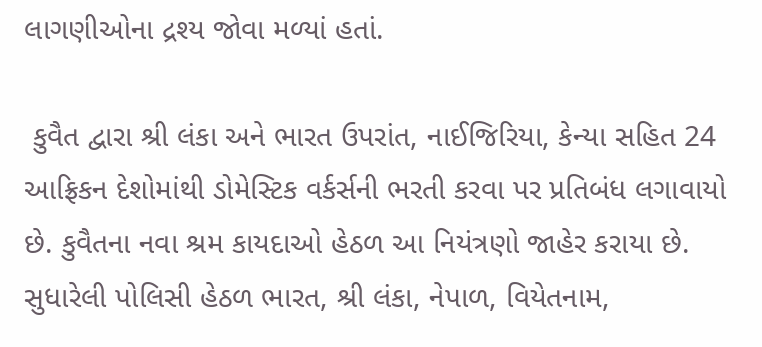લાગણીઓના દ્રશ્ય જોવા મળ્યાં હતાં.

 કુવૈત દ્વારા શ્રી લંકા અને ભારત ઉપરાંત, નાઈજિરિયા, કેન્યા સહિત 24 આફ્રિકન દેશોમાંથી ડોમેસ્ટિક વર્કર્સની ભરતી કરવા પર પ્રતિબંધ લગાવાયો છે. કુવૈતના નવા શ્રમ કાયદાઓ હેઠળ આ નિયંત્રણો જાહેર કરાયા છે. સુધારેલી પોલિસી હેઠળ ભારત, શ્રી લંકા, નેપાળ, વિયેતનામ,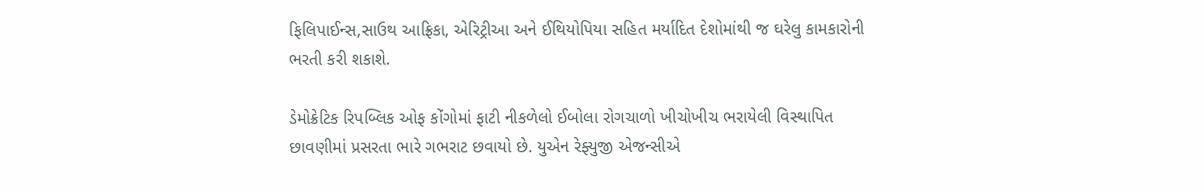ફિલિપાઈન્સ,સાઉથ આફ્રિકા, એરિટ્રીઆ અને ઈથિયોપિયા સહિત મર્યાદિત દેશોમાંથી જ ઘરેલુ કામકારોની ભરતી કરી શકાશે.

ડેમોક્રેટિક રિપબ્લિક ઓફ કોંગોમાં ફાટી નીકળેલો ઈબોલા રોગચાળો ખીચોખીચ ભરાયેલી વિસ્થાપિત છાવણીમાં પ્રસરતા ભારે ગભરાટ છવાયો છે. યુએન રેફ્યુજી એજન્સીએ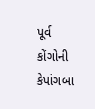પૂર્વ કોંગોની કેપાંગબા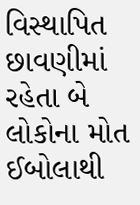વિસ્થાપિત છાવણીમાં રહેતા બે લોકોના મોત ઈબોલાથી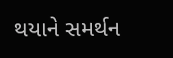થયાને સમર્થન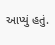આપ્યું હતું.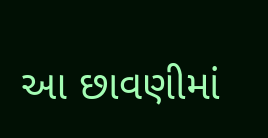આ છાવણીમાં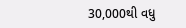30,000થી વધુ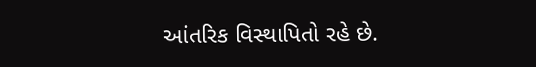આંતરિક વિસ્થાપિતો રહે છે.